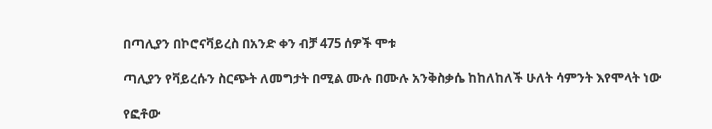በጣሊያን በኮሮናቫይረስ በአንድ ቀን ብቻ 475 ሰዎች ሞቱ

ጣሊያን የቫይረሱን ስርጭት ለመግታት በሚል ሙሉ በሙሉ አንቅስቃሴ ከከለከለች ሁለት ሳምንት እየሞላት ነው

የፎቶው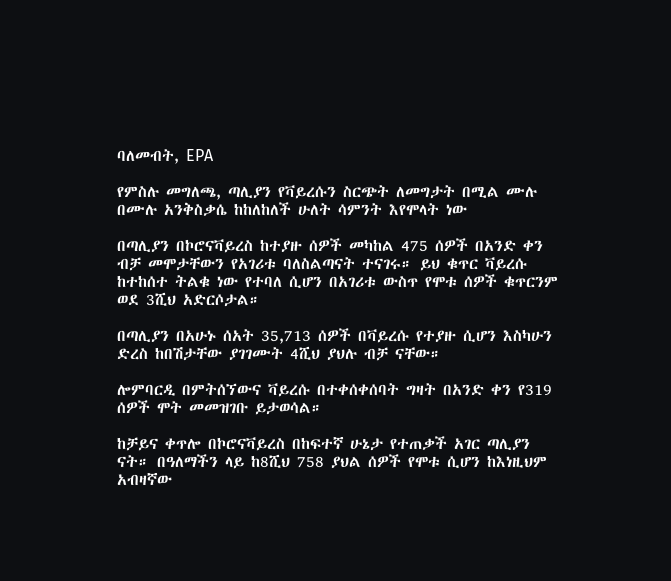ባለመብት, EPA

የምስሉ መግለጫ, ጣሊያን የቫይረሱን ስርጭት ለመግታት በሚል ሙሉ በሙሉ አንቅስቃሴ ከከለከለች ሁለት ሳምንት እየሞላት ነው

በጣሊያን በኮሮናቫይረስ ከተያዙ ሰዎች መካከል 475 ሰዎች በአንድ ቀን ብቻ መሞታቸውን የአገሪቱ ባለስልጣናት ተናገሩ። ይህ ቁጥር ቫይረሱ ከተከሰተ ትልቁ ነው የተባለ ሲሆን በአገሪቱ ውስጥ የሞቱ ሰዎች ቁጥርንም ወደ 3ሺህ አድርሶታል።

በጣሊያን በአሁኑ ሰአት 35,713 ሰዎች በቫይረሱ የተያዙ ሲሆን እስካሁን ድረስ ከበሽታቸው ያገገሙት 4ሺህ ያህሉ ብቻ ናቸው።

ሎምባርዲ በምትሰኘውና ቫይረሱ በተቀሰቀሰባት ግዛት በአንድ ቀን የ319 ሰዎች ሞት መመዝገቡ ይታወሳል።

ከቻይና ቀጥሎ በኮሮናቫይረስ በከፍተኛ ሁኔታ የተጠቃች አገር ጣሊያን ናት። በዓለማችን ላይ ከ8ሺህ 758 ያህል ሰዎች የሞቱ ሲሆን ከእነዚህም አብዛኛው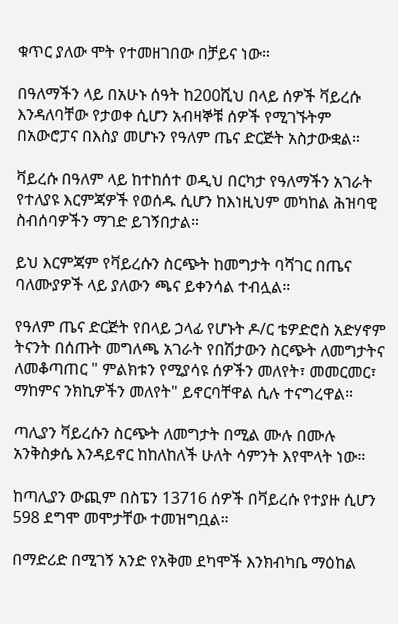ቁጥር ያለው ሞት የተመዘገበው በቻይና ነው።

በዓለማችን ላይ በአሁኑ ሰዓት ከ200ሺህ በላይ ሰዎች ቫይረሱ እንዳለባቸው የታወቀ ሲሆን አብዛኞቹ ሰዎች የሚገኙትም በአውሮፓና በእስያ መሆኑን የዓለም ጤና ድርጅት አስታውቋል።

ቫይረሱ በዓለም ላይ ከተከሰተ ወዲህ በርካታ የዓለማችን አገራት የተለያዩ እርምጃዎች የወሰዱ ሲሆን ከእነዚህም መካከል ሕዝባዊ ስብሰባዎችን ማገድ ይገኝበታል።

ይህ እርምጃም የቫይረሱን ስርጭት ከመግታት ባሻገር በጤና ባለሙያዎች ላይ ያለውን ጫና ይቀንሳል ተብሏል።

የዓለም ጤና ድርጅት የበላይ ኃላፊ የሆኑት ዶ/ር ቴዎድሮስ አድሃኖም ትናንት በሰጡት መግለጫ አገራት የበሽታውን ስርጭት ለመግታትና ለመቆጣጠር " ምልክቱን የሚያሳዩ ሰዎችን መለየት፣ መመርመር፣ ማከምና ንክኪዎችን መለየት" ይኖርባቸዋል ሲሉ ተናግረዋል።

ጣሊያን ቫይረሱን ስርጭት ለመግታት በሚል ሙሉ በሙሉ አንቅስቃሴ እንዳይኖር ከከለከለች ሁለት ሳምንት እየሞላት ነው።

ከጣሊያን ውጪም በስፔን 13716 ሰዎች በቫይረሱ የተያዙ ሲሆን 598 ደግሞ መሞታቸው ተመዝግቧል።

በማድሪድ በሚገኝ አንድ የአቅመ ደካሞች እንክብካቤ ማዕከል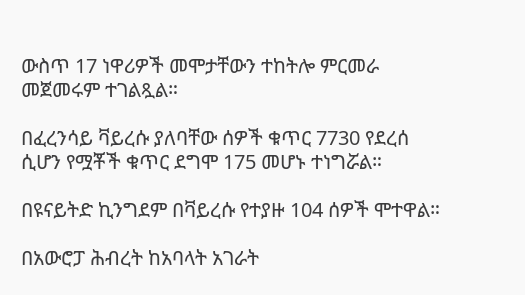ውስጥ 17 ነዋሪዎች መሞታቸውን ተከትሎ ምርመራ መጀመሩም ተገልጿል።

በፈረንሳይ ቫይረሱ ያለባቸው ሰዎች ቁጥር 7730 የደረሰ ሲሆን የሟቾች ቁጥር ደግሞ 175 መሆኑ ተነግሯል።

በዩናይትድ ኪንግደም በቫይረሱ የተያዙ 104 ሰዎች ሞተዋል።

በአውሮፓ ሕብረት ከአባላት አገራት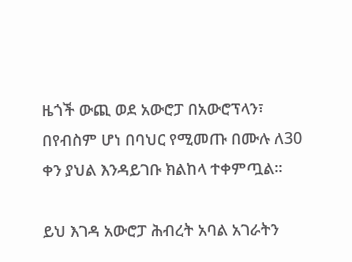ዜጎች ውጪ ወደ አውሮፓ በአውሮፕላን፣ በየብስም ሆነ በባህር የሚመጡ በሙሉ ለ30 ቀን ያህል እንዳይገቡ ክልከላ ተቀምጧል።

ይህ እገዳ አውሮፓ ሕብረት አባል አገራትን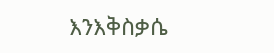እንእቅስቃሴ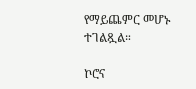የማይጨምር መሆኑ ተገልጿል።

ኮሮና